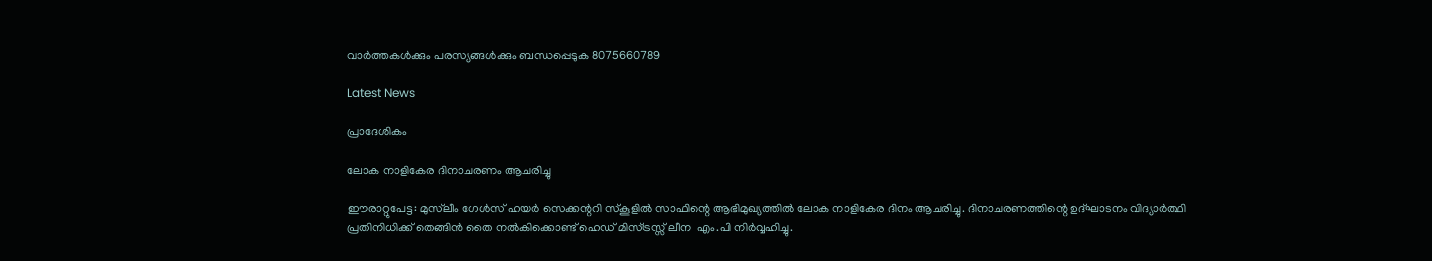വാർത്തകൾക്കും പരസ്യങ്ങൾക്കും ബന്ധപ്പെടുക 8075660789

Latest News

പ്രാദേശികം

ലോക നാളികേര ദിനാചരണം ആചരിച്ചു

ഈരാറ്റുപേട്ട: മുസ്‌ലീം ഗേൾസ് ഹയർ സെക്കന്ററി സ്കൂളിൽ സാഫിന്റെ ആഭിമുഖ്യത്തിൽ ലോക നാളികേര ദിനം ആചരിച്ചു. ദിനാചരണത്തിന്റെ ഉദ്ഘാടനം വിദ്യാർത്ഥി പ്രതിനിധിക്ക് തെങ്ങിൻ തൈ നൽകിക്കൊണ്ട് ഹെഡ് മിസ്ട്രസ്സ് ലീന  എം.പി നിർവ്വഹിച്ചു.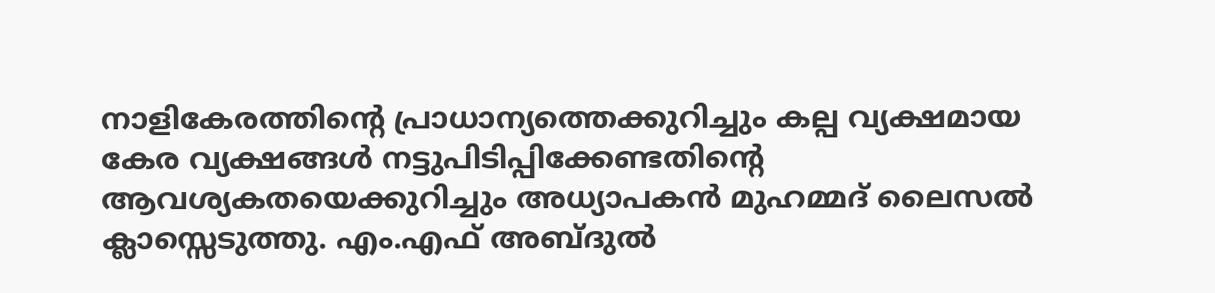നാളികേരത്തിന്റെ പ്രാധാന്യത്തെക്കുറിച്ചും കല്പ വ്യക്ഷമായ കേര വ്യക്ഷങ്ങൾ നട്ടുപിടിപ്പിക്കേണ്ടതിന്റെ ആവശ്യകതയെക്കുറിച്ചും അധ്യാപകൻ മുഹമ്മദ് ലൈസൽ ക്ലാസ്സെടുത്തു. എം.എഫ് അബ്ദുൽ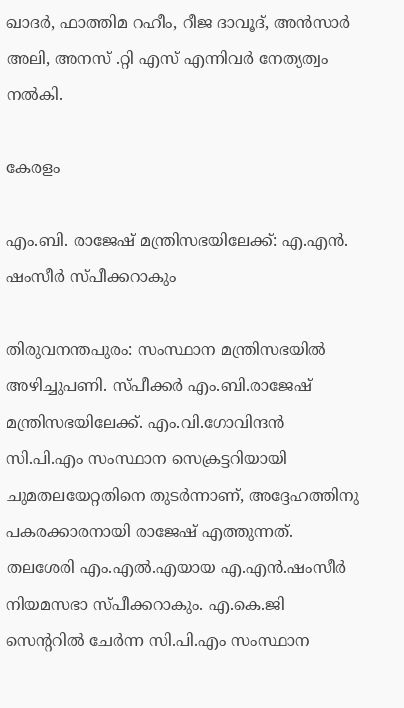ഖാദർ, ഫാത്തിമ റഹീം, റീജ ദാവൂദ്, അൻസാർ അലി, അനസ് .റ്റി എസ് എന്നിവർ നേത്യത്വം നൽകി.

കേരളം

എം.ബി. രാജേഷ് മന്ത്രിസഭയിലേക്ക്: എ.എൻ. ഷംസീർ സ്പീക്കറാകും

തിരുവനന്തപുരം: സംസ്ഥാന മന്ത്രിസഭയിൽ അഴിച്ചുപണി. സ്പീക്കർ എം.ബി.രാജേഷ് മന്ത്രിസഭയിലേക്ക്. എം.വി.ഗോവിന്ദൻ സി.പി.എം സംസ്ഥാന സെക്രട്ടറിയായി ചുമതലയേറ്റതിനെ തുടർന്നാണ്, അദ്ദേഹത്തിനു പകരക്കാരനായി രാജേഷ് എത്തുന്നത്. തലശേരി എം.എൽ.എയായ എ.എൻ.ഷംസീർ നിയമസഭാ സ്പീക്കറാകും. എ.കെ.ജി സെന്ററിൽ ചേർന്ന സി.പി.എം സംസ്ഥാന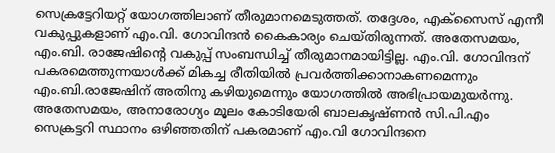സെക്രട്ടേറിയറ്റ് യോഗത്തിലാണ് തീരുമാനമെടുത്തത്. തദ്ദേശം, എക്സൈസ് എന്നീ വകുപ്പുകളാണ് എം.വി. ഗോവിന്ദന്‍ കൈകാര്യം ചെയ്തിരുന്നത്. അതേസമയം, എം.ബി. രാജേഷിന്റെ വകുപ്പ് സംബന്ധിച്ച് തീരുമാനമായിട്ടില്ല. എം.വി. ഗോവിന്ദന് പകരമെത്തുന്നയാൾക്ക് മികച്ച രീതിയിൽ പ്രവർത്തിക്കാനാകണമെന്നും എം.ബി.രാജേഷിന് അതിനു കഴിയുമെന്നും യോഗത്തിൽ അഭിപ്രായമുയർന്നു. അതേസമയം, അനാരോഗ്യം മൂലം കോടിയേരി ബാലകൃഷ്ണന്‍ സി.പി.എം സെക്രട്ടറി സ്ഥാനം ഒഴിഞ്ഞതിന് പകരമാണ് എം.വി ഗോവിന്ദനെ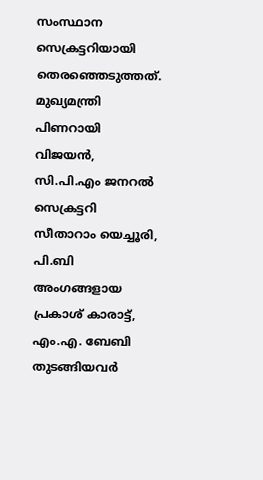സംസ്ഥാന സെക്രട്ടറിയായി തെരഞ്ഞെടുത്തത്. മുഖ്യമന്ത്രി പിണറായി വിജയന്‍, സി.പി.എം ജനറല്‍ സെക്രട്ടറി സീതാറാം യെച്ചൂരി, പി.ബി അംഗങ്ങളായ പ്രകാശ് കാരാട്ട്, എം.എ. ബേബി തുടങ്ങിയവര്‍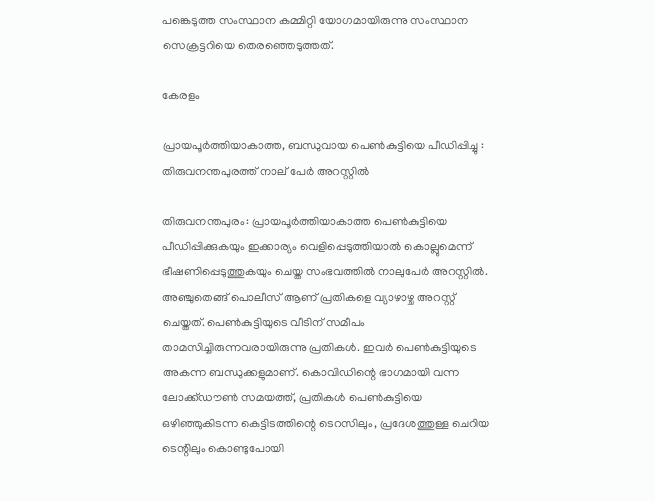പങ്കെടുത്ത സംസ്ഥാന കമ്മിറ്റി യോഗമായിരുന്നു സംസ്ഥാന സെക്രട്ടറിയെ തെരഞ്ഞെടുത്തത്.

കേരളം

പ്രായപൂർത്തിയാകാത്ത, ബന്ധുവായ പെൺകുട്ടിയെ പീഡിപ്പിച്ചു : തിരുവനന്തപുരത്ത് നാല് പേർ അറസ്റ്റിൽ

തിരുവനന്തപുരം: പ്രായപൂർത്തിയാകാത്ത പെൺകുട്ടിയെ പീഡിപ്പിക്കുകയും ഇക്കാര്യം വെളിപ്പെടുത്തിയാൽ കൊല്ലുമെന്ന് ഭീഷണിപ്പെടുത്തുകയും ചെയ്ത സംഭവത്തിൽ നാലുപേർ അറസ്റ്റിൽ. അഞ്ചുതെങ്ങ് പൊലീസ് ആണ് പ്രതികളെ വ്യാഴാഴ്ച അറസ്റ്റ് ചെയ്തത്. പെൺകുട്ടിയുടെ വീടിന് സമീപം താമസിച്ചിരുന്നവരായിരുന്നു പ്രതികൾ. ഇവർ പെൺകുട്ടിയുടെ അകന്ന ബന്ധുക്കളുമാണ്. കൊവിഡിന്റെ ഭാഗമായി വന്ന ലോക്ക്ഡൗൺ സമയത്ത്, പ്രതികൾ പെൺകുട്ടിയെ ഒഴിഞ്ഞുകിടന്ന കെട്ടിടത്തിന്റെ ടെറസിലും, പ്രദേശത്തുള്ള ചെറിയ ടെന്റിലും കൊണ്ടുപോയി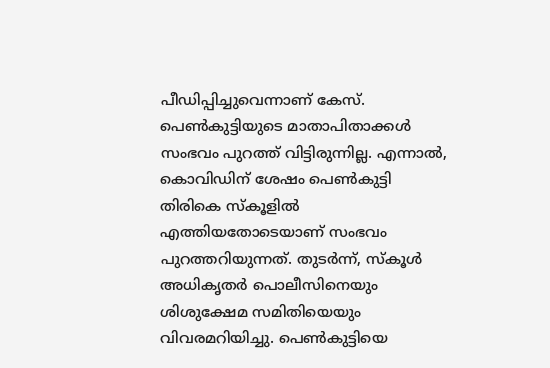പീഡിപ്പിച്ചുവെന്നാണ് കേസ്. പെൺകുട്ടിയുടെ മാതാപിതാക്കൾ സംഭവം പു‌റത്ത് വിട്ടിരുന്നില്ല. എന്നാൽ, കൊവിഡിന് ശേഷം പെൺകുട്ടി തിരികെ സ്കൂളിൽ എത്തിയതോടെയാണ് സംഭവം പുറത്തറിയുന്നത്. തുടർന്ന്, സ്‌കൂൾ അധികൃതർ പൊലീസിനെയും ശിശുക്ഷേമ സമിതിയെയും വിവരമറിയിച്ചു. പെൺകുട്ടിയെ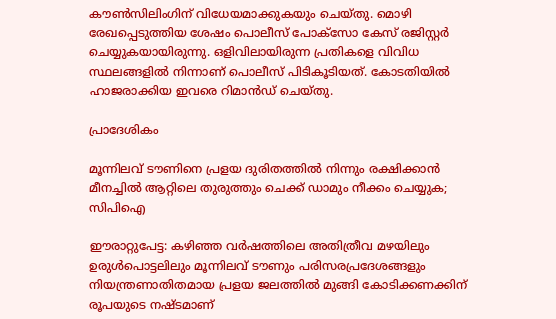കൗൺസിലിംഗിന് വിധേയമാക്കുകയും ചെയ്തു. മൊഴി രേഖപ്പെടുത്തിയ ശേഷം പൊലീസ് പോക്‌സോ കേസ് രജിസ്റ്റർ ചെയ്യുകയായിരുന്നു. ഒളിവിലായിരുന്ന പ്രതികളെ വിവിധ സ്ഥലങ്ങളിൽ നിന്നാണ് പൊലീസ് പിടികൂടിയത്. കോടതിയിൽ ഹാജരാക്കിയ ഇവരെ റിമാൻഡ് ചെയ്തു.

പ്രാദേശികം

മൂന്നിലവ് ടൗണിനെ പ്രളയ ദുരിതത്തിൽ നിന്നും രക്ഷിക്കാൻ മീനച്ചിൽ ആറ്റിലെ തുരുത്തും ചെക്ക് ഡാമും നീക്കം ചെയ്യുക; സിപിഐ

ഈരാറ്റുപേട്ട: കഴിഞ്ഞ വർഷത്തിലെ അതിത്രീവ മഴയിലും ഉരുൾപൊട്ടലിലും മൂന്നിലവ് ടൗണും പരിസരപ്രദേശങ്ങളും നിയന്ത്രണാതിതമായ പ്രളയ ജലത്തിൽ മുങ്ങി കോടിക്കണക്കിന് രൂപയുടെ നഷ്ടമാണ്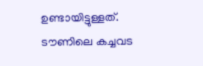ഉണ്ടായിട്ടുള്ളത്. ടൗണിലെ കച്ചവട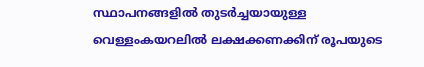സ്ഥാപനങ്ങളിൽ തുടർച്ചയായുള്ള വെള്ളംകയറലിൽ ലക്ഷക്കണക്കിന് രൂപയുടെ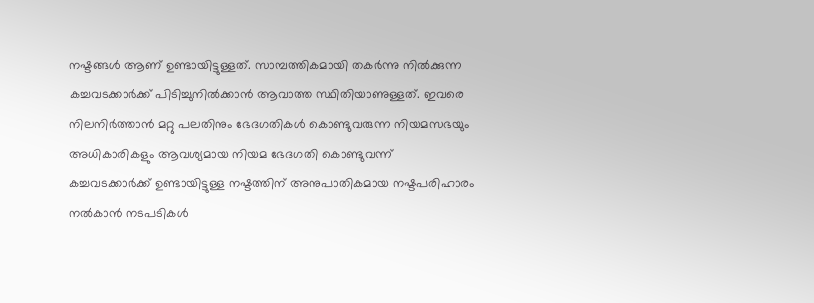നഷ്ടങ്ങൾ ആണ് ഉണ്ടായിട്ടുള്ളത്. സാമ്പത്തികമായി തകർന്നു നിൽക്കുന്ന കച്ചവടക്കാർക്ക് പിടിച്ചുനിൽക്കാൻ ആവാത്ത സ്ഥിതിയാണുള്ളത്. ഇവരെ നിലനിർത്താൻ മറ്റു പലതിനും ഭേദഗതികൾ കൊണ്ടുവരുന്ന നിയമസഭയും അധികാരികളും ആവശ്യമായ നിയമ ഭേദഗതി കൊണ്ടുവന്ന് കച്ചവടക്കാർക്ക് ഉണ്ടായിട്ടുള്ള നഷ്ടത്തിന് അനുപാതികമായ നഷ്ടപരിഹാരം നൽകാൻ നടപടികൾ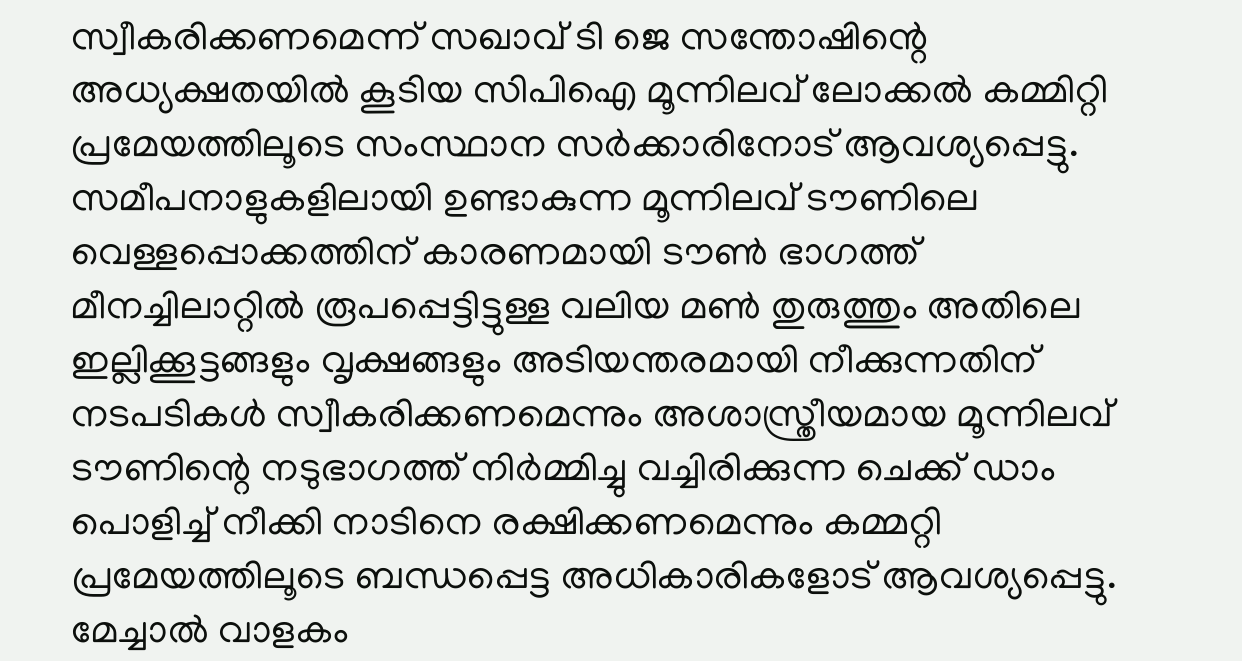സ്വീകരിക്കണമെന്ന് സഖാവ് ടി ജെ സന്തോഷിന്റെ അധ്യക്ഷതയിൽ കൂടിയ സിപിഐ മൂന്നിലവ് ലോക്കൽ കമ്മിറ്റി പ്രമേയത്തിലൂടെ സംസ്ഥാന സർക്കാരിനോട് ആവശ്യപ്പെട്ടു. സമീപനാളുകളിലായി ഉണ്ടാകുന്ന മൂന്നിലവ് ടൗണിലെ വെള്ളപ്പൊക്കത്തിന് കാരണമായി ടൗൺ ഭാഗത്ത് മീനച്ചിലാറ്റിൽ രൂപപ്പെട്ടിട്ടുള്ള വലിയ മൺ തുരുത്തും അതിലെ ഇല്ലിക്കൂട്ടങ്ങളും വൃക്ഷങ്ങളും അടിയന്തരമായി നീക്കുന്നതിന് നടപടികൾ സ്വീകരിക്കണമെന്നും അശാസ്ത്രീയമായ മൂന്നിലവ് ടൗണിന്റെ നടുഭാഗത്ത് നിർമ്മിച്ചു വച്ചിരിക്കുന്ന ചെക്ക് ഡാം പൊളിച്ച് നീക്കി നാടിനെ രക്ഷിക്കണമെന്നും കമ്മറ്റി പ്രമേയത്തിലൂടെ ബന്ധപ്പെട്ട അധികാരികളോട് ആവശ്യപ്പെട്ടു.   മേച്ചാല്‍ വാളകം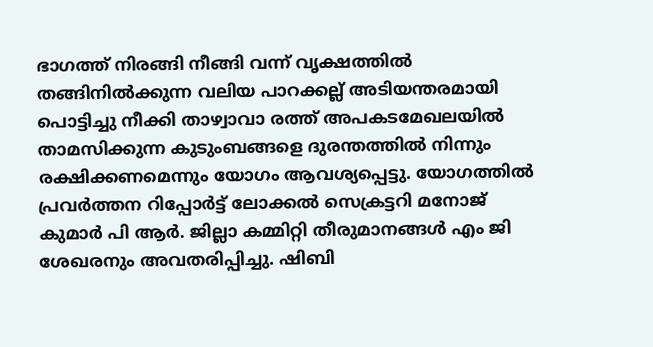ഭാഗത്ത് നിരങ്ങി നീങ്ങി വന്ന് വൃക്ഷത്തിൽ തങ്ങിനിൽക്കുന്ന വലിയ പാറക്കല്ല് അടിയന്തരമായി പൊട്ടിച്ചു നീക്കി താഴ്വാവാ രത്ത് അപകടമേഖലയിൽ താമസിക്കുന്ന കുടുംബങ്ങളെ ദുരന്തത്തിൽ നിന്നും രക്ഷിക്കണമെന്നും യോഗം ആവശ്യപ്പെട്ടു. യോഗത്തിൽ പ്രവർത്തന റിപ്പോർട്ട് ലോക്കൽ സെക്രട്ടറി മനോജ് കുമാർ പി ആർ. ജില്ലാ കമ്മിറ്റി തീരുമാനങ്ങൾ എം ജി ശേഖരനും അവതരിപ്പിച്ചു. ഷിബി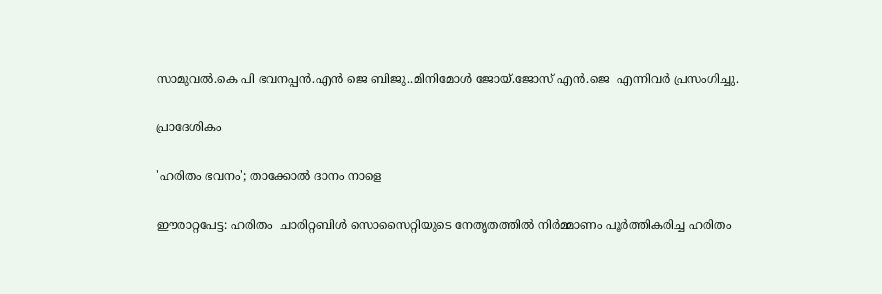സാമുവൽ.കെ പി ഭവനപ്പൻ.എൻ ജെ ബിജു..മിനിമോൾ ജോയ്.ജോസ് എൻ.ജെ  എന്നിവർ പ്രസംഗിച്ചു.

പ്രാദേശികം

'ഹരിതം ഭവനം'; താക്കോൽ ദാനം നാളെ

ഈരാറ്റപേട്ട: ഹരിതം  ചാരിറ്റബിള്‍ സൊസൈറ്റിയുടെ നേതൃതത്തില്‍ നിര്‍മ്മാണം പൂര്‍ത്തികരിച്ച ഹരിതം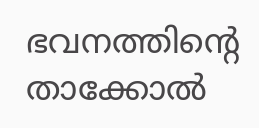ഭവനത്തിന്‍റെ താക്കോല്‍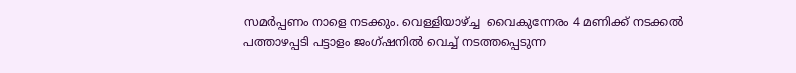സമര്‍പ്പണം നാളെ നടക്കും. വെള്ളിയാഴ്ച്ച  വൈകുന്നേരം 4 മണിക്ക് നടക്കല്‍ പത്താഴപ്പടി പട്ടാളം ജംഗ്ഷനില്‍ വെച്ച് നടത്തപ്പെടുന്ന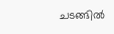ചടങ്ങില്‍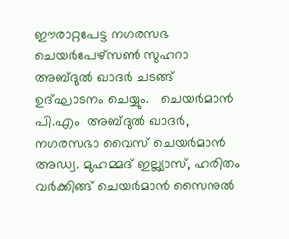ഈരാറ്റപേട്ട നഗരസഭ ചെയര്‍പേഴ്സണ്‍ സുഹറാ അബ്ദുല്‍ ഖാദര്‍ ചടങ്ങ്  ഉദ്ഘാടനം ചെയ്യും.   ചെയര്‍മാന്‍ പി.എം  അബ്ദുല്‍ ഖാദര്‍,  നഗരസഭാ വൈസ് ചെയര്‍മാന്‍ അഡ്വ. മുഹമ്മദ് ഇല്ല്യാസ്, ഹരിതം വര്‍ക്കിങ്ങ് ചെയര്‍മാന്‍ സൈനുല്‍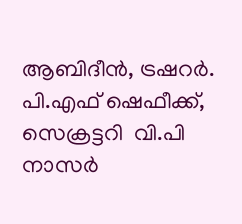ആബിദീന്‍, ട്രഷറര്‍. പി.എഫ് ഷെഫീക്ക്,  സെക്രട്ടറി  വി.പി നാസര്‍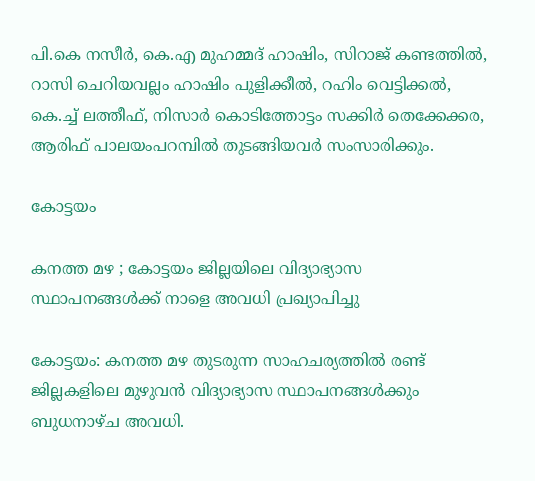പി.കെ നസീര്‍, കെ.എ മുഹമ്മദ് ഹാഷിം, സിറാജ് കണ്ടത്തില്‍, റാസി ചെറിയവല്ലം ഹാഷിം പുളിക്കീല്‍, റഹിം വെട്ടിക്കല്‍, കെ.ച്ച് ലത്തീഫ്, നിസാര്‍ കൊടിത്തോട്ടം സക്കിര്‍ തെക്കേക്കര, ആരിഫ് പാലയംപറമ്പില്‍ തുടങ്ങിയവര്‍ സംസാരിക്കും.

കോട്ടയം

കനത്ത മഴ ; കോട്ടയം ജില്ലയിലെ വിദ്യാഭ്യാസ സ്ഥാപനങ്ങള്‍ക്ക് നാളെ അവധി പ്രഖ്യാപിച്ചു

കോട്ടയം: കനത്ത മഴ തുടരുന്ന സാഹചര്യത്തില്‍ രണ്ട് ജില്ലകളിലെ മുഴുവന്‍ വിദ്യാഭ്യാസ സ്ഥാപനങ്ങള്‍ക്കും ബുധനാഴ്ച അവധി.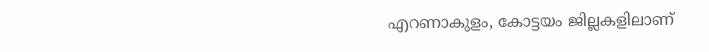എറണാകുളം, കോട്ടയം ജില്ലകളിലാണ്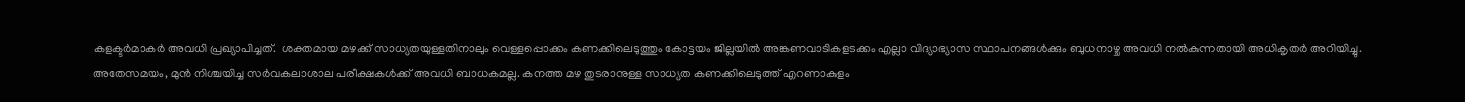കളക്ടര്‍മാകര്‍ അവധി പ്രഖ്യാപിച്ചത്.  ശക്തമായ മഴക്ക് സാധ്യതയുള്ളതിനാലും വെള്ളപ്പൊക്കം കണക്കിലെടുത്തും കോട്ടയം ജില്ലയിൽ അങ്കണവാടികളടക്കം എല്ലാ വിദ്യാഭ്യാസ സ്ഥാപനങ്ങൾക്കും ബുധനാഴ്ച അവധി നല്‍കുന്നതായി അധികൃതര്‍ അറിയിച്ചു. അതേസമയം, മുൻ നിശ്ചയിച്ച സർവകലാശാല പരീക്ഷകൾക്ക് അവധി ബാധകമല്ല. കനത്ത മഴ തുടരാനുള്ള സാധ്യത കണക്കിലെടുത്ത് എറണാകുളം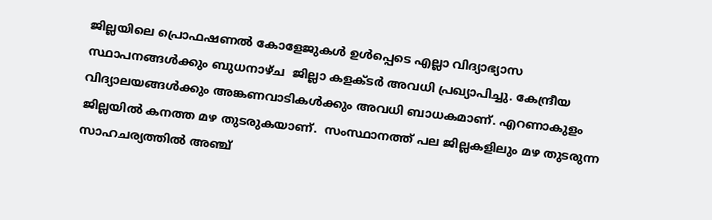ജില്ലയിലെ പ്രൊഫഷണൽ കോളേജുകൾ ഉൾപ്പെടെ എല്ലാ വിദ്യാഭ്യാസ സ്ഥാപനങ്ങൾക്കും ബുധനാഴ്ച  ജില്ലാ കളക്ടര്‍ അവധി പ്രഖ്യാപിച്ചു. കേന്ദ്രീയ വിദ്യാലയങ്ങൾക്കും അങ്കണവാടികൾക്കും അവധി ബാധകമാണ്. എറണാകുളം ജില്ലയില്‍ കനത്ത മഴ തുടരുകയാണ്.  സംസ്ഥാനത്ത് പല ജില്ലകളിലും മഴ തുടരുന്ന സാഹചര്യത്തില്‍ അഞ്ച്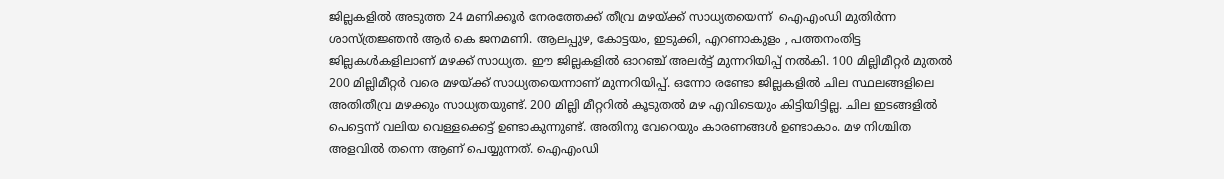ജില്ലകളിൽ അടുത്ത 24 മണിക്കൂർ നേരത്തേക്ക് തീവ്ര മഴയ്ക്ക് സാധ്യതയെന്ന്  ഐഎംഡി മുതിർന്ന ശാസ്ത്രജ്ഞൻ ആര്‍ കെ ജനമണി. ആലപ്പുഴ, കോട്ടയം, ഇടുക്കി, എറണാകുളം , പത്തനംതിട്ട ജില്ലകൾകളിലാണ് മഴക്ക് സാധ്യത. ഈ ജില്ലകളില്‍ ഓറഞ്ച് അലർട്ട് മുന്നറിയിപ്പ് നല്‍കി. 100 മില്ലിമീറ്റർ മുതൽ 200 മില്ലിമീറ്റർ വരെ മഴയ്ക്ക് സാധ്യതയെന്നാണ് മുന്നറിയിപ്പ്. ഒന്നോ രണ്ടോ ജില്ലകളിൽ ചില സ്ഥലങ്ങളിലെ അതിതീവ്ര മഴക്കും സാധ്യതയുണ്ട്. 200 മില്ലി മീറ്ററിൽ കൂടുതൽ മഴ എവിടെയും കിട്ടിയിട്ടില്ല. ചില ഇടങ്ങളിൽ പെട്ടെന്ന് വലിയ വെള്ളക്കെട്ട് ഉണ്ടാകുന്നുണ്ട്. അതിനു വേറെയും കാരണങ്ങൾ ഉണ്ടാകാം. മഴ നിശ്ചിത അളവിൽ തന്നെ ആണ് പെയ്യുന്നത്. ഐഎംഡി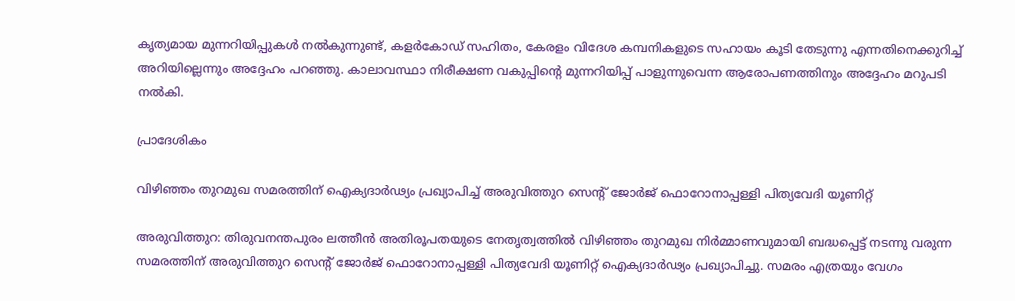കൃത്യമായ മുന്നറിയിപ്പുകൾ നൽകുന്നുണ്ട്, കളർകോഡ് സഹിതം, കേരളം വിദേശ കമ്പനികളുടെ സഹായം കൂടി തേടുന്നു എന്നതിനെക്കുറിച്ച് അറിയില്ലെന്നും അദ്ദേഹം പറഞ്ഞു. കാലാവസ്ഥാ നിരീക്ഷണ വകുപ്പിന്‍റെ മുന്നറിയിപ്പ് പാളുന്നുവെന്ന ആരോപണത്തിനും അദ്ദേഹം മറുപടി നല്‍കി.

പ്രാദേശികം

വിഴിഞ്ഞം തുറമുഖ സമരത്തിന് ഐക്യദാർഢ്യം പ്രഖ്യാപിച്ച് അരുവിത്തുറ സെന്റ് ജോർജ് ഫൊറോനാപ്പള്ളി പിത്യവേദി യൂണിറ്റ്

അരുവിത്തുറ: തിരുവനന്തപുരം ലത്തീൻ അതിരൂപതയുടെ നേതൃത്വത്തിൽ വിഴിഞ്ഞം തുറമുഖ നിർമ്മാണവുമായി ബദ്ധപ്പെട്ട് നടന്നു വരുന്ന സമരത്തിന് അരുവിത്തുറ സെന്റ് ജോർജ് ഫൊറോനാപ്പള്ളി പിത്യവേദി യൂണിറ്റ് ഐക്യദാർഢ്യം പ്രഖ്യാപിച്ചു. സമരം എത്രയും വേഗം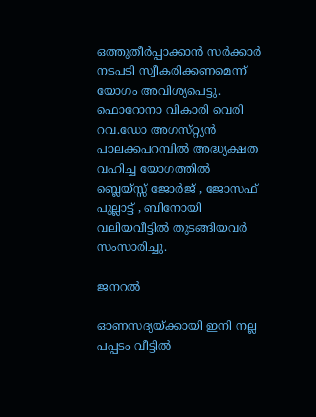ഒത്തുതീർപ്പാക്കാൻ സർക്കാർ നടപടി സ്വീകരിക്കണമെന്ന് യോഗം അവിശ്യപെട്ടു. ഫൊറോനാ വികാരി വെരി റവ.ഡോ അഗസ്‌റ്റ്യൻ പാലക്കപറമ്പിൽ അദ്ധ്യക്ഷത വഹിച്ച യോഗത്തിൽ ബ്ലെയ്സ്സ് ജോർജ് , ജോസഫ് പുല്ലാട്ട് , ബിനോയി വലിയവീട്ടിൽ തുടങ്ങിയവർ സംസാരിച്ചു.

ജനറൽ

ഓണസദ്യയ്ക്കായി ഇനി നല്ല പപ്പടം വീട്ടിൽ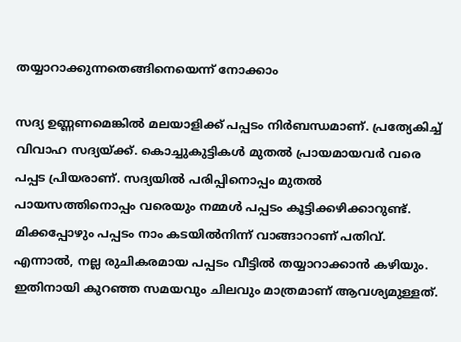തയ്യാറാക്കുന്നതെങ്ങിനെയെന്ന് നോക്കാം

സദ്യ ഉണ്ണണമെങ്കിൽ മലയാളിക്ക് പപ്പടം നിർബന്ധമാണ്. പ്രത്യേകിച്ച് വിവാഹ സദ്യയ്ക്ക്. കൊച്ചുകുട്ടികൾ മുതൽ പ്രായമായവർ വരെ പപ്പട പ്രിയരാണ്. സദ്യയിൽ പരിപ്പിനൊപ്പം മുതൽ പായസത്തിനൊപ്പം വരെയും നമ്മൾ പപ്പടം കൂട്ടിക്കഴിക്കാറുണ്ട്. മിക്കപ്പോഴും പപ്പടം നാം കടയിൽനിന്ന് വാങ്ങാറാണ് പതിവ്. എന്നാൽ, നല്ല രുചികരമായ പപ്പടം വീട്ടിൽ തയ്യാറാക്കാൻ കഴിയും. ഇതിനായി കുറഞ്ഞ സമയവും ചിലവും മാത്രമാണ് ആവശ്യമുള്ളത്.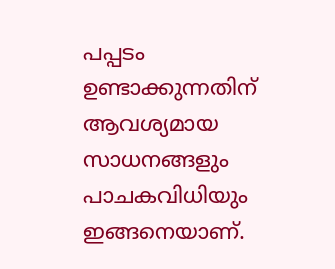പപ്പടം ഉണ്ടാക്കുന്നതിന് ആവശ്യമായ സാധനങ്ങളും പാചകവിധിയും ഇങ്ങനെയാണ്.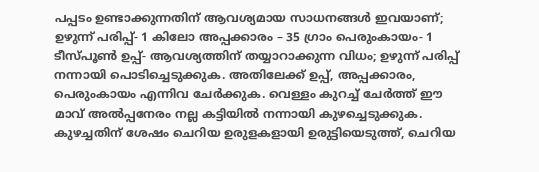പപ്പടം ഉണ്ടാക്കുന്നതിന് ആവശ്യമായ സാധനങ്ങൾ ഇവയാണ്; ഉഴുന്ന് പരിപ്പ്- 1 കിലോ അപ്പക്കാരം – 35 ഗ്രാം പെരുംകായം- 1 ടീസ്പൂണ്‍ ഉപ്പ്- ആവശ്യത്തിന് തയ്യാറാക്കുന്ന വിധം; ഉഴുന്ന് പരിപ്പ് നന്നായി പൊടിച്ചെടുക്കുക. അതിലേക്ക് ഉപ്പ്, അപ്പക്കാരം, പെരുംകായം എന്നിവ ചേര്‍ക്കുക. വെള്ളം കുറച്ച് ചേര്‍ത്ത് ഈ മാവ് അല്‍പ്പനേരം നല്ല കട്ടിയില്‍ നന്നായി കുഴച്ചെടുക്കുക. കുഴച്ചതിന് ശേഷം ചെറിയ ഉരുളകളായി ഉരുട്ടിയെടുത്ത്, ചെറിയ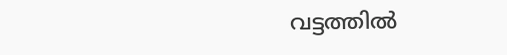വട്ടത്തിൽ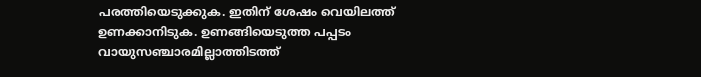പരത്തിയെടുക്കുക. ഇതിന് ശേഷം വെയിലത്ത് ഉണക്കാനിടുക. ഉണങ്ങിയെടുത്ത പപ്പടം വായുസഞ്ചാരമില്ലാത്തിടത്ത്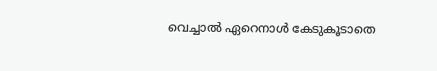വെച്ചാൽ ഏറെനാൾ കേടുകൂടാതെ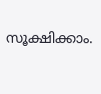സൂക്ഷിക്കാം.